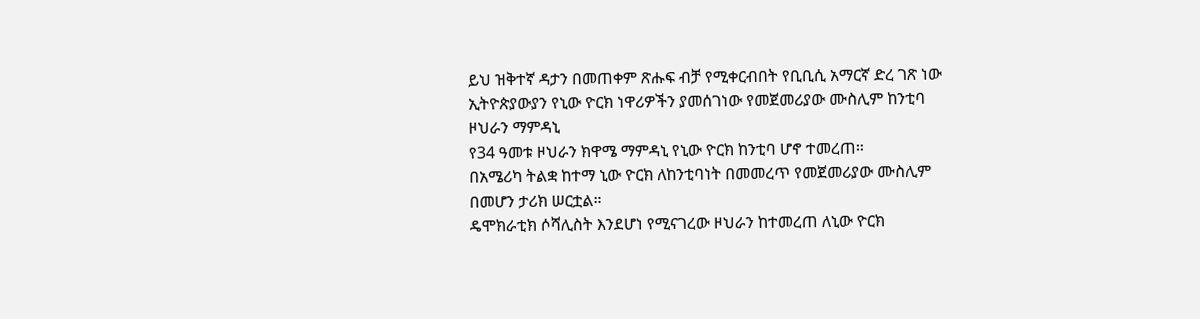ይህ ዝቅተኛ ዳታን በመጠቀም ጽሑፍ ብቻ የሚቀርብበት የቢቢሲ አማርኛ ድረ ገጽ ነው
ኢትዮጵያውያን የኒው ዮርክ ነዋሪዎችን ያመሰገነው የመጀመሪያው ሙስሊም ከንቲባ ዞህራን ማምዳኒ
የ34 ዓመቱ ዞህራን ክዋሜ ማምዳኒ የኒው ዮርክ ከንቲባ ሆኖ ተመረጠ።
በአሜሪካ ትልቋ ከተማ ኒው ዮርክ ለከንቲባነት በመመረጥ የመጀመሪያው ሙስሊም በመሆን ታሪክ ሠርቷል።
ዴሞክራቲክ ሶሻሊስት እንደሆነ የሚናገረው ዞህራን ከተመረጠ ለኒው ዮርክ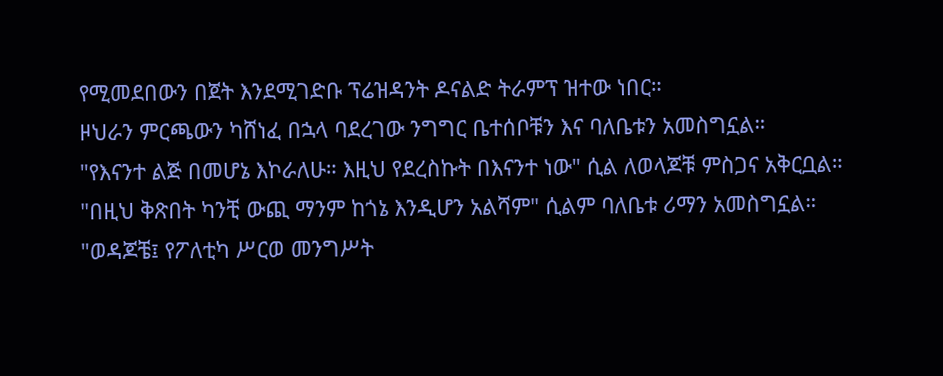የሚመደበውን በጀት እንደሚገድቡ ፕሬዝዳንት ዶናልድ ትራምፕ ዝተው ነበር።
ዞህራን ምርጫውን ካሸነፈ በኋላ ባደረገው ንግግር ቤተሰቦቹን እና ባለቤቱን አመስግኗል።
"የእናንተ ልጅ በመሆኔ እኮራለሁ። እዚህ የደረስኩት በእናንተ ነው" ሲል ለወላጆቹ ምስጋና አቅርቧል።
"በዚህ ቅጽበት ካንቺ ውጪ ማንም ከጎኔ እንዲሆን አልሻም" ሲልም ባለቤቱ ሪማን አመስግኗል።
"ወዳጆቼ፤ የፖለቲካ ሥርወ መንግሥት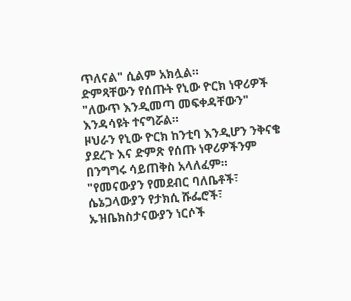ጥለናል" ሲልም አክሏል።
ድምጻቸውን የሰጡት የኒው ዮርክ ነዋሪዎች "ለውጥ እንዲመጣ መፍቀዳቸውን" እንዳሳዩት ተናግሯል።
ዞህራን የኒው ዮርክ ከንቲባ እንዲሆን ንቅናቄ ያደረጉ እና ድምጽ የሰጡ ነዋሪዎችንም በንግግሩ ሳይጠቅስ አላለፈም።
"የመናውያን የመደብር ባለቤቶች፣ ሴኔጋላውያን የታክሲ ሹፌሮች፣ ኡዝቤክስታናውያን ነርሶች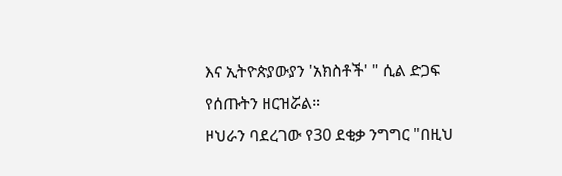እና ኢትዮጵያውያን 'አክስቶች' " ሲል ድጋፍ የሰጡትን ዘርዝሯል።
ዞህራን ባደረገው የ30 ደቂቃ ንግግር "በዚህ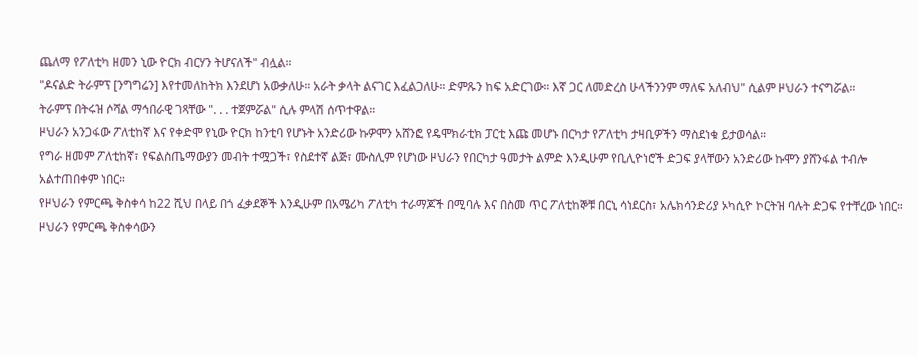ጨለማ የፖለቲካ ዘመን ኒው ዮርክ ብርሃን ትሆናለች" ብሏል።
"ዶናልድ ትራምፕ [ንግግሬን] እየተመለከትክ እንደሆነ አውቃለሁ። አራት ቃላት ልናገር እፈልጋለሁ። ድምጹን ከፍ አድርገው። እኛ ጋር ለመድረስ ሁላችንንም ማለፍ አለብህ" ሲልም ዞህራን ተናግሯል።
ትራምፕ በትሩዝ ሶሻል ማኅበራዊ ገጻቸው ". . . ተጀምሯል" ሲሉ ምላሽ ሰጥተዋል።
ዞህራን አንጋፋው ፖለቲከኛ እና የቀድሞ የኒው ዮርክ ከንቲባ የሆኑት አንድሪው ኩዎሞን አሸንፎ የዴሞክራቲክ ፓርቲ እጩ መሆኑ በርካታ የፖለቲካ ታዛቢዎችን ማስደነቁ ይታወሳል።
የግራ ዘመም ፖለቲከኛ፣ የፍልስጤማውያን መብት ተሟጋች፣ የስደተኛ ልጅ፣ ሙስሊም የሆነው ዞህራን የበርካታ ዓመታት ልምድ እንዲሁም የቢሊዮነሮች ድጋፍ ያላቸውን አንድሪው ኩሞን ያሸንፋል ተብሎ አልተጠበቀም ነበር።
የዞህራን የምርጫ ቅስቀሳ ከ22 ሺህ በላይ በጎ ፈቃደኞች እንዲሁም በአሜሪካ ፖለቲካ ተራማጆች በሚባሉ እና በስመ ጥር ፖለቲከኞቹ በርኒ ሳነደርስ፣ አሌክሳንድሪያ ኦካሲዮ ኮርትዝ ባሉት ድጋፍ የተቸረው ነበር።
ዞህራን የምርጫ ቅስቀሳውን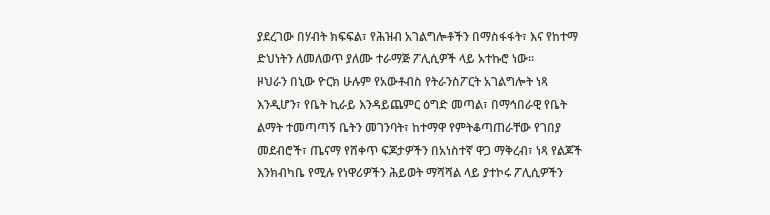ያደረገው በሃብት ክፍፍል፣ የሕዝብ አገልግሎቶችን በማስፋፋት፣ እና የከተማ ድህነትን ለመለወጥ ያለሙ ተራማጅ ፖሊሲዎች ላይ አተኩሮ ነው።
ዞህራን በኒው ዮርክ ሁሉም የአውቶብስ የትራንስፖርት አገልግሎት ነጻ እንዲሆን፣ የቤት ኪራይ እንዳይጨምር ዕግድ መጣል፣ በማኅበራዊ የቤት ልማት ተመጣጣኝ ቤትን መገንባት፣ ከተማዋ የምትቆጣጠራቸው የገበያ መደብሮች፣ ጤናማ የሸቀጥ ፍጆታዎችን በአነስተኛ ዋጋ ማቅረብ፣ ነጻ የልጆች እንክብካቤ የሚሉ የነዋሪዎችን ሕይወት ማሻሻል ላይ ያተኮሩ ፖሊሲዎችን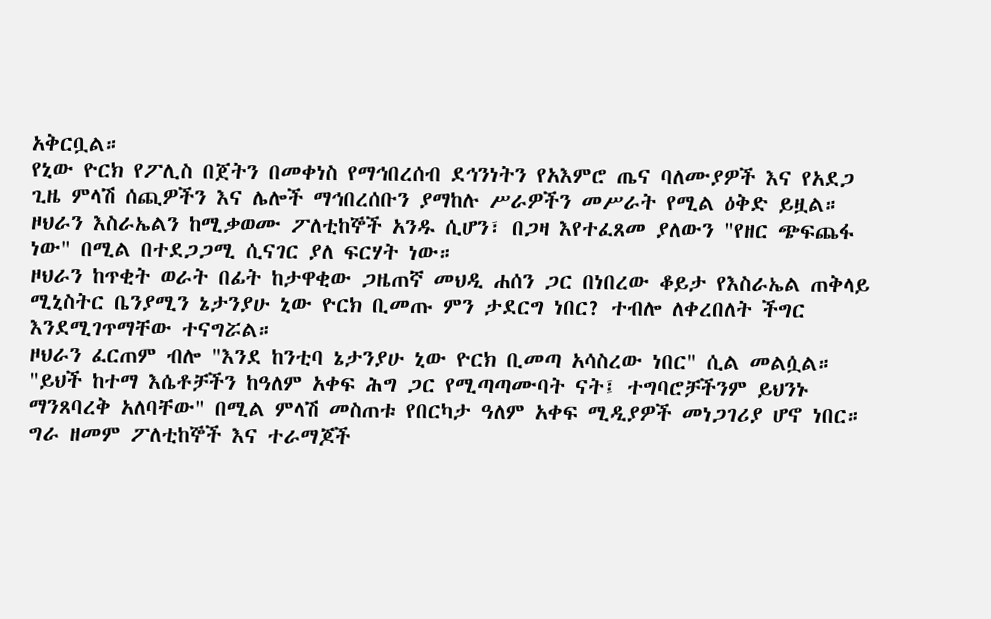አቅርቧል።
የኒው ዮርክ የፖሊስ በጀትን በመቀነስ የማኅበረሰብ ደኅንነትን የአእምሮ ጤና ባለሙያዎች እና የአደጋ ጊዜ ምላሽ ሰጪዎችን እና ሌሎች ማኅበረሰቡን ያማከሉ ሥራዎችን መሥራት የሚል ዕቅድ ይዟል።
ዞህራን እስራኤልን ከሚቃወሙ ፖለቲከኞች አንዱ ሲሆን፣ በጋዛ እየተፈጸመ ያለውን "የዘር ጭፍጨፋ ነው" በሚል በተደጋጋሚ ሲናገር ያለ ፍርሃት ነው።
ዞህራን ከጥቂት ወራት በፊት ከታዋቂው ጋዜጠኛ መህዲ ሐሰን ጋር በነበረው ቆይታ የእስራኤል ጠቅላይ ሚኒስትር ቤንያሚን ኔታንያሁ ኒው ዮርክ ቢመጡ ምን ታደርግ ነበር? ተብሎ ለቀረበለት ችግር እንደሚገጥማቸው ተናግሯል።
ዞህራን ፈርጠም ብሎ "እንደ ከንቲባ ኔታንያሁ ኒው ዮርክ ቢመጣ አሳስረው ነበር" ሲል መልሷል።
"ይህች ከተማ እሴቶቻችን ከዓለም አቀፍ ሕግ ጋር የሚጣጣሙባት ናት፤ ተግባሮቻችንም ይህንኑ ማንጸባረቅ አለባቸው" በሚል ምላሽ መስጠቱ የበርካታ ዓለም አቀፍ ሚዲያዎች መነጋገሪያ ሆኖ ነበር።
ግራ ዘመም ፖለቲከኞች እና ተራማጆች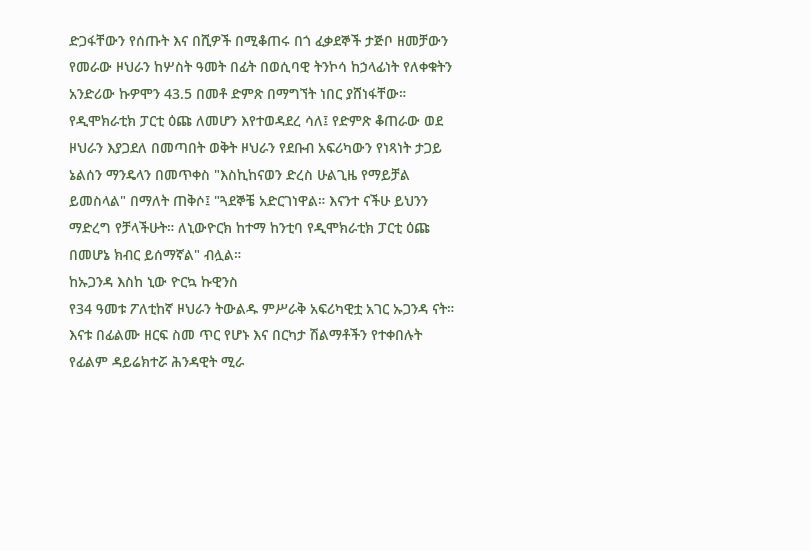ድጋፋቸውን የሰጡት እና በሺዎች በሚቆጠሩ በጎ ፈቃደኞች ታጅቦ ዘመቻውን የመራው ዞህራን ከሦስት ዓመት በፊት በወሲባዊ ትንኮሳ ከኃላፊነት የለቀቁትን አንድሪው ኩዎሞን 43.5 በመቶ ድምጽ በማግኘት ነበር ያሸነፋቸው።
የዲሞክራቲክ ፓርቲ ዕጩ ለመሆን እየተወዳደረ ሳለ፤ የድምጽ ቆጠራው ወደ ዞህራን እያጋደለ በመጣበት ወቅት ዞህራን የደቡብ አፍሪካውን የነጻነት ታጋይ ኔልሰን ማንዴላን በመጥቀስ "እስኪከናወን ድረስ ሁልጊዜ የማይቻል ይመስላል" በማለት ጠቅሶ፤ "ጓደኞቼ አድርገነዋል። እናንተ ናችሁ ይህንን ማድረግ የቻላችሁት። ለኒውዮርክ ከተማ ከንቲባ የዲሞክራቲክ ፓርቲ ዕጩ በመሆኔ ክብር ይሰማኛል" ብሏል።
ከኡጋንዳ እስከ ኒው ዮርኳ ኩዊንስ
የ34 ዓመቱ ፖለቲከኛ ዞህራን ትውልዱ ምሥራቅ አፍሪካዊቷ አገር ኡጋንዳ ናት።
እናቱ በፊልሙ ዘርፍ ስመ ጥር የሆኑ እና በርካታ ሽልማቶችን የተቀበሉት የፊልም ዳይሬክተሯ ሕንዳዊት ሚራ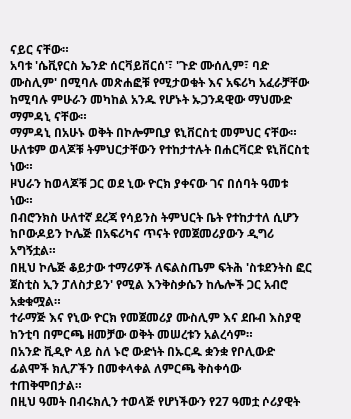ናይር ናቸው።
አባቱ 'ሴቪየርስ ኤንድ ሰርቫይቨርሰ'፣ 'ጉድ ሙሰሊም፣ ባድ ሙስሊም' በሚባሉ መጽሐፎቹ የሚታወቁት እና አፍሪካ አፈራቻቸው ከሚባሉ ምሁራን መካከል አንዱ የሆኑት ኡጋንዳዊው ማህሙድ ማምዳኒ ናቸው።
ማምዳኒ በአሁኑ ወቅት በኮሎምቢያ ዩኒቨርስቲ መምህር ናቸው።
ሁለቱም ወላጆቹ ትምህርታቸውን የተከታተሉት በሐርቫርድ ዩኒቨርስቲ ነው።
ዞህራን ከወላጆቹ ጋር ወደ ኒው ዮርክ ያቀናው ገና በሰባት ዓመቱ ነው።
በብሮንክስ ሁለተኛ ደረጃ የሳይንስ ትምህርት ቤት የተከታተለ ሲሆን ከቦውዶይን ኮሌጅ በአፍሪካና ጥናት የመጀመሪያውን ዲግሪ አግኝቷል።
በዚህ ኮሌጅ ቆይታው ተማሪዎች ለፍልስጤም ፍትሕ 'ስቱደንትስ ፎር ጀስቲስ ኢን ፓለስታይን' የሚል እንቅስቃሴን ከሌሎች ጋር አብሮ አቋቁሟል።
ተራማጅ እና የኒው ዮርክ የመጀመሪያ ሙስሊም እና ደቡብ እስያዊ ከንቲባ በምርጫ ዘመቻው ወቅት መሠረቱን አልረሳም።
በአንድ ቪዲዮ ላይ ስለ ኑሮ ውድነት በኡርዱ ቋንቋ የቦሊውድ ፊልሞች ክሊፖችን በመቀላቀል ለምርጫ ቅስቀሳው ተጠቅሞበታል።
በዚህ ዓመት በብሩክሊን ተወላጅ የሆነችውን የ27 ዓመቷ ሶሪያዊት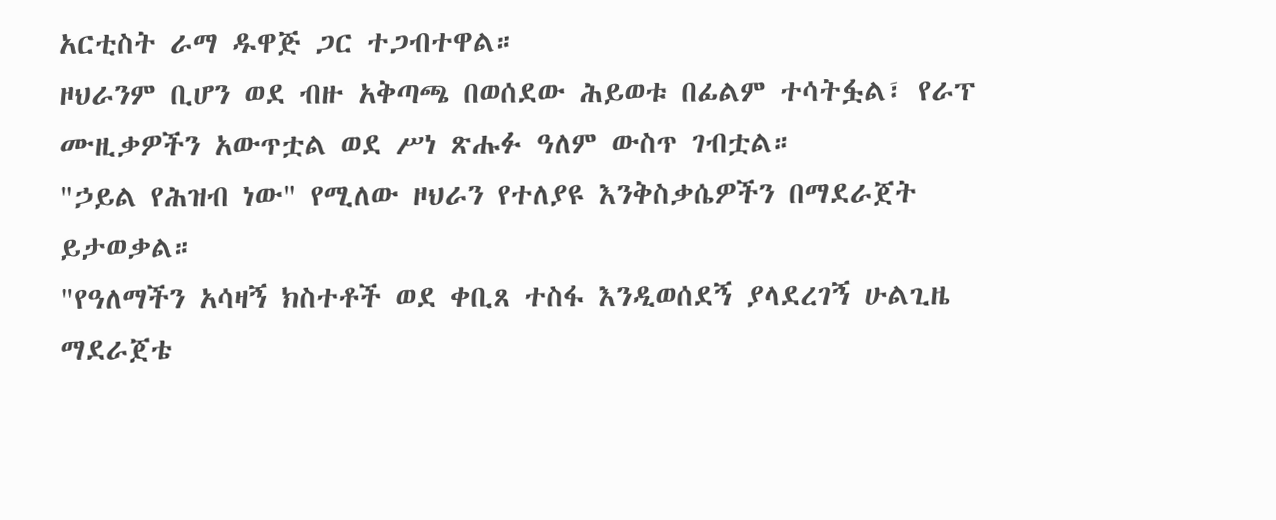አርቲስት ራማ ዱዋጅ ጋር ተጋብተዋል።
ዞህራንም ቢሆን ወደ ብዙ አቅጣጫ በወሰደው ሕይወቱ በፊልም ተሳትፏል፣ የራፕ ሙዚቃዎችን አውጥቷል ወደ ሥነ ጽሑፉ ዓለም ውስጥ ገብቷል።
"ኃይል የሕዝብ ነው" የሚለው ዞህራን የተለያዩ እንቅስቃሴዎችን በማደራጀት ይታወቃል።
"የዓለማችን አሳዛኝ ክስተቶች ወደ ቀቢጸ ተስፋ እንዲወሰደኝ ያላደረገኝ ሁልጊዜ ማደራጀቴ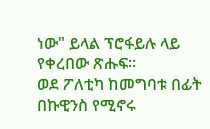ነው" ይላል ፕሮፋይሉ ላይ የቀረበው ጽሑፍ።
ወደ ፖለቲካ ከመግባቱ በፊት በኩዊንስ የሚኖሩ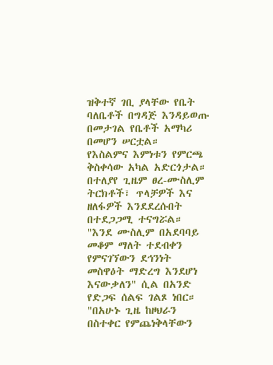ዝቅተኛ ገቢ ያላቸው የቤት ባለቤቶች በግዳጅ እንዳይወጡ በመታገል የቤቶች አማካሪ በመሆን ሠርቷል።
የእስልምና እምነቱን የምርጫ ቅስቀሳው አካል አድርጎታል።
በተለያየ ጊዜም ፀረ-ሙስሊም ትርክቶች፣ ጥላቻዎች እና ዘለፋዎች እንደደረሱበት በተደጋጋሚ ተናግሯል።
"እንደ ሙስሊም በአደባባይ መቆም ማለት ተደብቀን የምናገኘውን ደኅንነት መስዋዕት ማድረግ እንደሆነ እናውቃለን" ሲል በአንድ የድጋፍ ሰልፍ ገልጾ ነበር።
"በአሁኑ ጊዜ ከዞህራን በስተቀር የምጨነቅላቸውን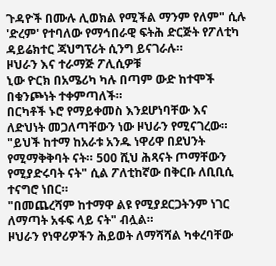ጉዳዮች በሙሉ ሊወክል የሚችል ማንም የለም" ሲሉ 'ድረም' የተባለው የማኅበራዊ ፍትሕ ድርጅት የፖለቲካ ዳይሬክተር ጃህግፕሪት ሲንግ ይናገራሉ።
ዞህራን እና ተራማጅ ፖሊሲዎቹ
ኒው ዮርክ በአሜሪካ ካሉ በጣም ውድ ከተሞች በቁንጮነት ተቀምጣለች።
በርካቶች ኑሮ የማይቀመስ እንደሆነባቸው እና ለድህነት መጋለጣቸውን ነው ዞህራን የሚናገረው።
"ይህች ከተማ ከአራቱ አንዱ ነዋሪዋ በደህንት የሚማቅቅባት ናት። 500 ሺህ ሕጻናት ጦማቸውን የሚያድሩባት ናት" ሲል ፖለቲከኛው በቅርቡ ለቢቢሲ ተናግሮ ነበር።
"በመጨረሻም ከተማዋ ልዩ የሚያደርጋትንም ነገር ለማጣት አፋፍ ላይ ናት" ብሏል።
ዞህራን የነዋሪዎችን ሕይወት ለማሻሻል ካቀረባቸው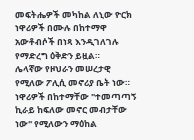መፍትሔዎች መካከል ለኒው ዮርክ ነዋሪዎች በሙሉ በከተማዋ አውቶብሶች በነጻ እንዲገለገሉ የማድረግ ዕቅድን ይዟል።
ሌላኛው የዞህራን መሠረታዊ የሚለው ፖሊሲ መኖሪያ ቤት ነው።
ነዋሪዎች በከተማቸው "ተመጣጣኝ ኪራይ ከፍለው መኖር መብታቸው ነው" የሚለውን ማዕከል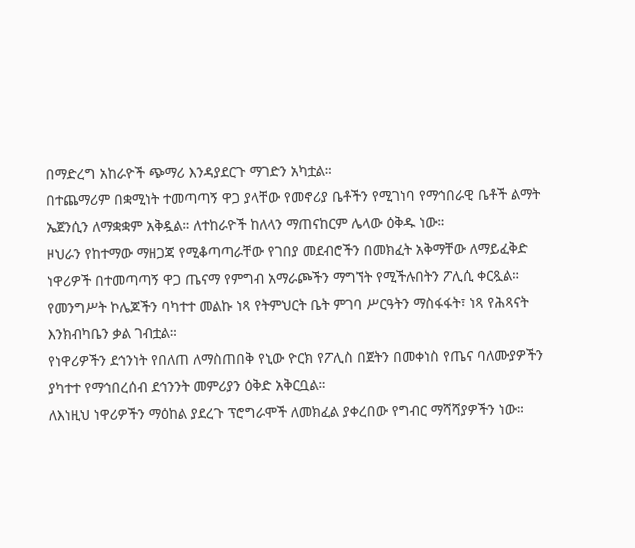በማድረግ አከራዮች ጭማሪ እንዳያደርጉ ማገድን አካቷል።
በተጨማሪም በቋሚነት ተመጣጣኝ ዋጋ ያላቸው የመኖሪያ ቤቶችን የሚገነባ የማኅበራዊ ቤቶች ልማት ኤጀንሲን ለማቋቋም አቅዷል። ለተከራዮች ከለላን ማጠናከርም ሌላው ዕቅዱ ነው።
ዞህራን የከተማው ማዘጋጃ የሚቆጣጣራቸው የገበያ መደብሮችን በመክፈት አቅማቸው ለማይፈቅድ ነዋሪዎች በተመጣጣኝ ዋጋ ጤናማ የምግብ አማራጮችን ማግኘት የሚችሉበትን ፖሊሲ ቀርጿል።
የመንግሥት ኮሌጆችን ባካተተ መልኩ ነጻ የትምህርት ቤት ምገባ ሥርዓትን ማስፋፋት፣ ነጻ የሕጻናት እንክብካቤን ቃል ገብቷል።
የነዋሪዎችን ደኅንነት የበለጠ ለማስጠበቅ የኒው ዮርክ የፖሊስ በጀትን በመቀነስ የጤና ባለሙያዎችን ያካተተ የማኅበረሰብ ደኅንንት መምሪያን ዕቅድ አቅርቧል።
ለእነዚህ ነዋሪዎችን ማዕከል ያደረጉ ፕሮግራሞች ለመክፈል ያቀረበው የግብር ማሻሻያዎችን ነው።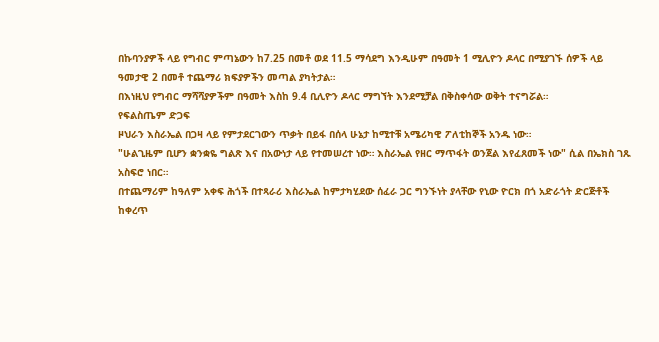በኩባንያዎች ላይ የግብር ምጣኔውን ከ7.25 በመቶ ወደ 11.5 ማሳደግ እንዲሁም በዓመት 1 ሚሊዮን ዶላር በሚያገኙ ሰዎች ላይ ዓመታዊ 2 በመቶ ተጨማሪ ክፍያዎችን መጣል ያካትታል።
በእነዚህ የግብር ማሻሻያዎችም በዓመት እስከ 9.4 ቢሊዮን ዶላር ማግኘት እንደሚቻል በቅስቀሳው ወቅት ተናግሯል።
የፍልስጤም ድጋፍ
ዞህራን እስራኤል በጋዛ ላይ የምታደርገውን ጥቃት በይፋ በሰላ ሁኔታ ከሚተቹ አሜሪካዊ ፖለቲከኞች አንዱ ነው።
"ሁልጊዜም ቢሆን ቋንቋዬ ግልጽ እና በአውነታ ላይ የተመሠረተ ነው። እስራኤል የዘር ማጥፋት ወንጀል እየፈጸመች ነው" ሲል በኤክስ ገጹ አስፍሮ ነበር።
በተጨማሪም ከዓለም አቀፍ ሕጎች በተጻራሪ እስራኤል ከምታካሂደው ሰፈራ ጋር ግንኙነት ያላቸው የኒው ዮርክ በጎ አድራጎት ድርጅቶች ከቀረጥ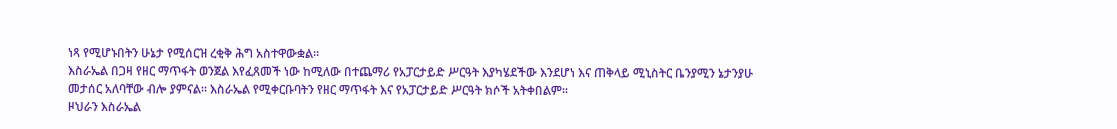ነጻ የሚሆኑበትን ሁኔታ የሚሰርዝ ረቂቅ ሕግ አስተዋውቋል።
እስራኤል በጋዛ የዘር ማጥፋት ወንጀል እየፈጸመች ነው ከሚለው በተጨማሪ የአፓርታይድ ሥርዓት እያካሄደችው እንደሆነ እና ጠቅላይ ሚኒስትር ቤንያሚን ኔታንያሁ መታሰር አለባቸው ብሎ ያምናል። እስራኤል የሚቀርቡባትን የዘር ማጥፋት እና የአፓርታይድ ሥርዓት ክሶች አትቀበልም።
ዞህራን እስራኤል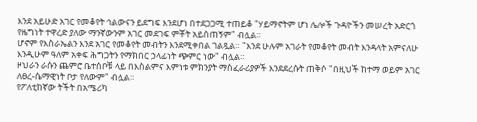እንደ አይሁድ አገር የመቆየት ኅልውናን ይደግፍ እንደሆነ በተደጋጋሚ ተጠይቆ "ሃይማኖትም ሆነ ሌሎች ጉዳዮችን መሠረት አድርጎ የዜግነት ተዋረድ ያለው ማንኛውንም አገር መደገፍ ምቾት አይሰጠኝም" ብሏል።
ሆኖም የእስራኤልን እንደ አገር የመቆየት መብትን እንደሚቀበል ገልጿል። "እንደ ሁሉም አገራት የመቆየት መብት እንዳላት አምናለሁ እንዲሁም ዓለም አቀፍ ሕግጋትን የማክበር ኃላፊነት ጭምር ነው" ብሏል።
ዞህራን ራሱን ጨምሮ ቤተሰቦቹ ላይ በእስልምና እምነቱ ምክንያት ማስፈራሪያዎች እንደደረሱት ጠቅሶ "በዚህች ከተማ ወይም አገር ለፀረ-ሴማዊነት ቦታ የለውም" ብሏል።
የፖለቲከኛው ትችት በአሜሪካ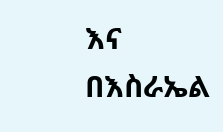እና በእስራኤል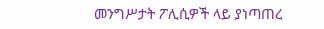መንግሥታት ፖሊሲዎች ላይ ያነጣጠረ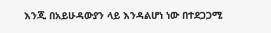እንጂ በአይሁዳውያን ላይ እንዳልሆነ ነው በተደጋጋሚ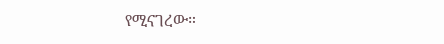የሚናገረው።